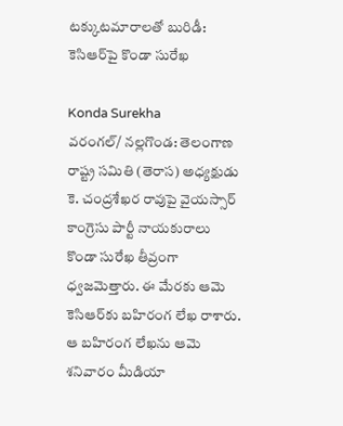టక్కుటమారాలతో బురిడీ: కెసిఆర్‌పై కొండా సురేఖ

Konda Surekha
వరంగల్/ నల్లగొండ: తెలంగాణ రాష్ట్ర సమితి (తెరాస) అధ్యక్షుడు కె. చంద్రశేఖర రావుపై వైయస్సార్ కాంగ్రెసు పార్టీ నాయకురాలు కొండా సురేఖ తీవ్రంగా ధ్వజమెత్తారు. ఈ మేరకు ఆమె కెసిఆర్‌కు బహిరంగ లేఖ రాశారు. ఆ బహిరంగ లేఖను ఆమె శనివారం మీడియా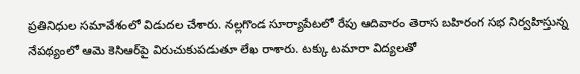ప్రతినిధుల సమావేశంలో విడుదల చేశారు. నల్లగొండ సూర్యాపేటలో రేపు ఆదివారం తెరాస బహిరంగ సభ నిర్వహిస్తున్న నేపథ్యంలో ఆమె కెసిఆర్‌పై విరుచుకుపడుతూ లేఖ రాశారు. టక్కు టమారా విద్యలతో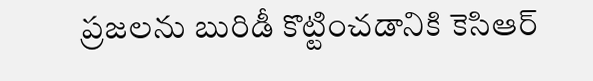ప్రజలను బురిడీ కొట్టించడానికి కెసిఆర్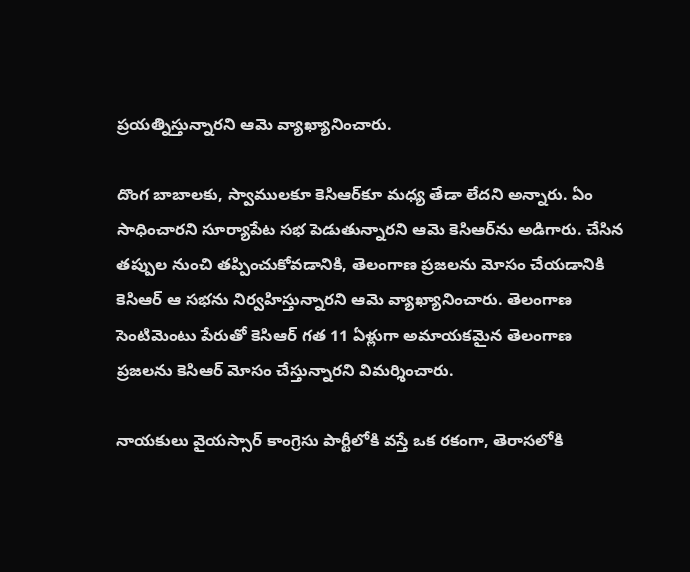ప్రయత్నిస్తున్నారని ఆమె వ్యాఖ్యానించారు.

దొంగ బాబాలకు, స్వాములకూ కెసిఆర్‌కూ మధ్య తేడా లేదని అన్నారు. ఏం సాధించారని సూర్యాపేట సభ పెడుతున్నారని ఆమె కెసిఆర్‌ను అడిగారు. చేసిన తప్పుల నుంచి తప్పించుకోవడానికి, తెలంగాణ ప్రజలను మోసం చేయడానికి కెసిఆర్ ఆ సభను నిర్వహిస్తున్నారని ఆమె వ్యాఖ్యానించారు. తెలంగాణ సెంటిమెంటు పేరుతో కెసిఆర్ గత 11 ఏళ్లుగా అమాయకమైన తెలంగాణ ప్రజలను కెసిఆర్ మోసం చేస్తున్నారని విమర్శించారు.

నాయకులు వైయస్సార్ కాంగ్రెసు పార్టీలోకి వస్తే ఒక రకంగా, తెరాసలోకి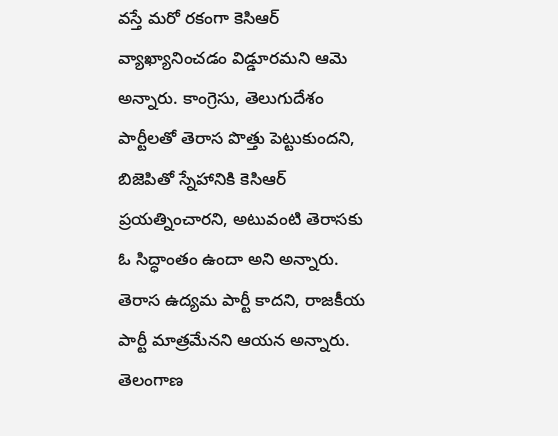వస్తే మరో రకంగా కెసిఆర్ వ్యాఖ్యానించడం విడ్డూరమని ఆమె అన్నారు. కాంగ్రెసు, తెలుగుదేశం పార్టీలతో తెరాస పొత్తు పెట్టుకుందని, బిజెపితో స్నేహానికి కెసిఆర్ ప్రయత్నించారని, అటువంటి తెరాసకు ఓ సిద్ధాంతం ఉందా అని అన్నారు. తెరాస ఉద్యమ పార్టీ కాదని, రాజకీయ పార్టీ మాత్రమేనని ఆయన అన్నారు. తెలంగాణ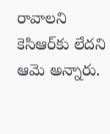రావాలని కెసిఆర్‌కు లేదని ఆమె అన్నారు.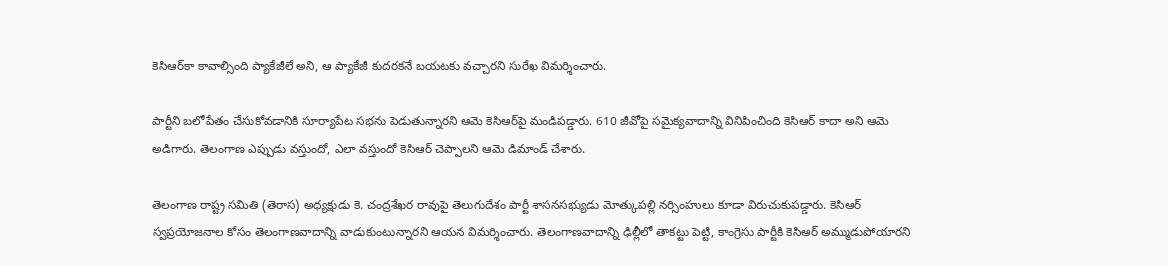కెసిఆర్‌కా కావాల్సింది ప్యాకేజీలే అని, ఆ ప్యాకేజీ కుదరకనే బయటకు వచ్చారని సురేఖ విమర్శించారు.

పార్టీని బలోపేతం చేసుకోవడానికి సూర్యాపేట సభను పెడుతున్నారని ఆమె కెసిఆర్‌పై మండిపడ్డారు. 610 జీవోపై సమైక్యవాదాన్ని వినిపించింది కెసిఆర్ కాదా అని ఆమె అడిగారు. తెలంగాణ ఎప్పుడు వస్తుందో, ఎలా వస్తుందో కెసిఆర్ చెప్పాలని ఆమె డిమాండ్ చేశారు.

తెలంగాణ రాష్ట్ర సమితి (తెరాస) అధ్యక్షుడు కె. చంద్రశేఖర రావుపై తెలుగుదేశం పార్టీ శాసనసభ్యుడు మోత్కుపల్లి నర్సింహులు కూడా విరుచుకుపడ్డారు. కెసిఆర్ స్వప్రయోజనాల కోసం తెలంగాణవాదాన్ని వాడుకుంటున్నారని ఆయన విమర్శించారు. తెలంగాణవాదాన్ని ఢిల్లీలో తాకట్టు పెట్టి, కాంగ్రెసు పార్టీకి కెసిఆర్ అమ్ముడుపోయారని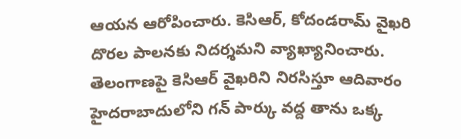ఆయన ఆరోపించారు. కెసిఆర్, కోదండరామ్ వైఖరి దొరల పాలనకు నిదర్శమని వ్యాఖ్యానించారు. తెలంగాణపై కెసిఆర్ వైఖరిని నిరసిస్తూ ఆదివారం హైదరాబాదులోని గన్ పార్కు వద్ద తాను ఒక్క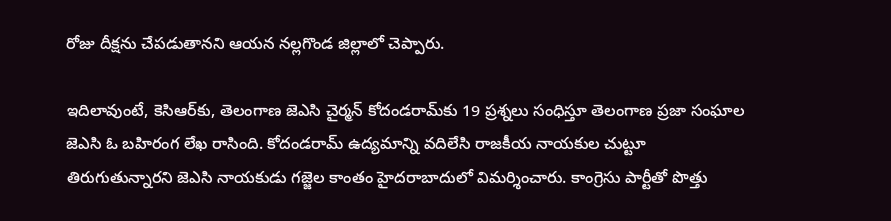రోజు దీక్షను చేపడుతానని ఆయన నల్లగొండ జిల్లాలో చెప్పారు.

ఇదిలావుంటే, కెసిఆర్‌కు, తెలంగాణ జెఎసి చైర్మన్ కోదండరామ్‌కు 19 ప్రశ్నలు సంధిస్తూ తెలంగాణ ప్రజా సంఘాల జెఎసి ఓ బహిరంగ లేఖ రాసింది. కోదండరామ్ ఉద్యమాన్ని వదిలేసి రాజకీయ నాయకుల చుట్టూ తిరుగుతున్నారని జెఎసి నాయకుడు గజ్జెల కాంతం హైదరాబాదులో విమర్శించారు. కాంగ్రెసు పార్టీతో పొత్తు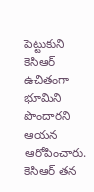పెట్టుకుని కెసిఆర్ ఉచితంగా భూమిని పొందారని ఆయన ఆరోపించారు. కెసిఆర్ తన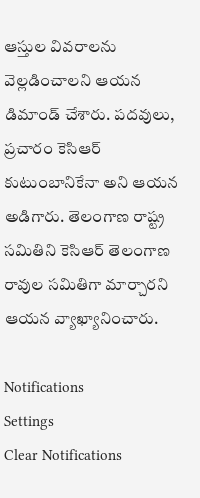ఆస్తుల వివరాలను వెల్లడించాలని ఆయన డిమాండ్ చేశారు. పదవులు, ప్రచారం కెసిఆర్ కుటుంబానికేనా అని ఆయన అడిగారు. తెలంగాణ రాష్ట్ర సమితిని కెసిఆర్ తెలంగాణ రావుల సమితిగా మార్చారని ఆయన వ్యాఖ్యానించారు.

Notifications
Settings
Clear Notifications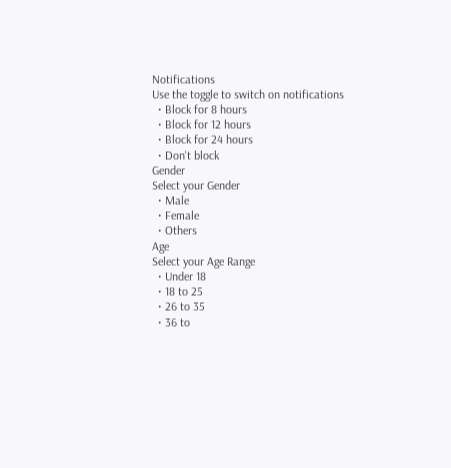Notifications
Use the toggle to switch on notifications
  • Block for 8 hours
  • Block for 12 hours
  • Block for 24 hours
  • Don't block
Gender
Select your Gender
  • Male
  • Female
  • Others
Age
Select your Age Range
  • Under 18
  • 18 to 25
  • 26 to 35
  • 36 to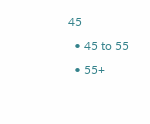45
  • 45 to 55
  • 55+